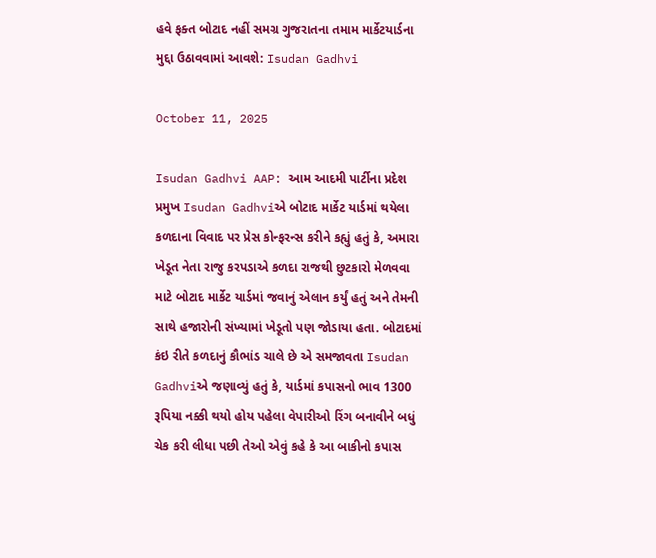હવે ફક્ત બોટાદ નહીં સમગ્ર ગુજરાતના તમામ માર્કેટયાર્ડના મુદ્દા ઉઠાવવામાં આવશે: Isudan Gadhvi

October 11, 2025

Isudan Gadhvi AAP: આમ આદમી પાર્ટીના પ્રદેશ પ્રમુખ Isudan Gadhviએ બોટાદ માર્કેટ યાર્ડમાં થયેલા કળદાના વિવાદ પર પ્રેસ કોન્ફરન્સ કરીને કહ્યું હતું કે, અમારા ખેડૂત નેતા રાજુ કરપડાએ કળદા રાજથી છુટકારો મેળવવા માટે બોટાદ માર્કેટ યાર્ડમાં જવાનું એલાન કર્યું હતું અને તેમની સાથે હજારોની સંખ્યામાં ખેડૂતો પણ જોડાયા હતા. બોટાદમાં કંઇ રીતે કળદાનું કૌભાંડ ચાલે છે એ સમજાવતા Isudan Gadhviએ જણાવ્યું હતું કે, યાર્ડમાં કપાસનો ભાવ 1300 રૂપિયા નક્કી થયો હોય પહેલા વેપારીઓ રિંગ બનાવીને બધું ચેક કરી લીધા પછી તેઓ એવું કહે કે આ બાકીનો કપાસ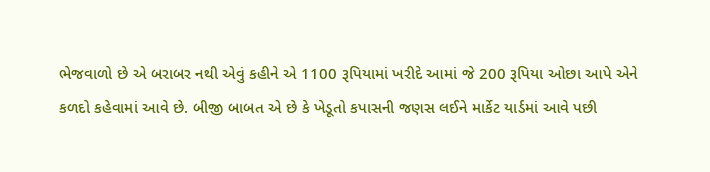ભેજવાળો છે એ બરાબર નથી એવું કહીને એ 1100 રૂપિયામાં ખરીદે આમાં જે 200 રૂપિયા ઓછા આપે એને કળદો કહેવામાં આવે છે. બીજી બાબત એ છે કે ખેડૂતો કપાસની જણસ લઈને માર્કેટ યાર્ડમાં આવે પછી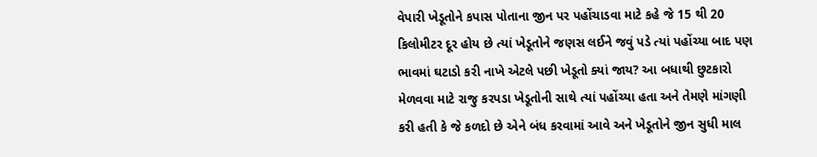વેપારી ખેડૂતોને કપાસ પોતાના જીન પર પહોંચાડવા માટે કહે જે 15 થી 20 કિલોમીટર દૂર હોય છે ત્યાં ખેડૂતોને જણસ લઈને જવું પડે ત્યાં પહોંચ્યા બાદ પણ ભાવમાં ઘટાડો કરી નાખે એટલે પછી ખેડૂતો ક્યાં જાય? આ બધાથી છુટકારો મેળવવા માટે રાજુ કરપડા ખેડૂતોની સાથે ત્યાં પહોંચ્યા હતા અને તેમણે માંગણી કરી હતી કે જે કળદો છે એને બંધ કરવામાં આવે અને ખેડૂતોને જીન સુધી માલ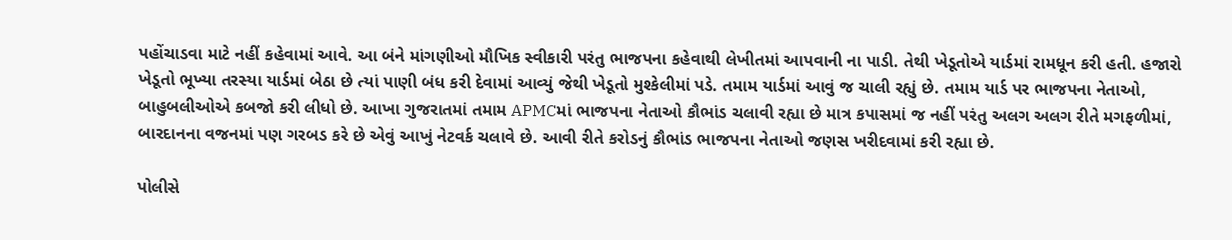પહોંચાડવા માટે નહીં કહેવામાં આવે. આ બંને માંગણીઓ મૌખિક સ્વીકારી પરંતુ ભાજપના કહેવાથી લેખીતમાં આપવાની ના પાડી. તેથી ખેડૂતોએ યાર્ડમાં રામધૂન કરી હતી. હજારો ખેડૂતો ભૂખ્યા તરસ્યા યાર્ડમાં બેઠા છે ત્યાં પાણી બંધ કરી દેવામાં આવ્યું જેથી ખેડૂતો મુશ્કેલીમાં પડે. તમામ યાર્ડમાં આવું જ ચાલી રહ્યું છે. તમામ યાર્ડ પર ભાજપના નેતાઓ, બાહુબલીઓએ કબજો કરી લીધો છે. આખા ગુજરાતમાં તમામ APMCમાં ભાજપના નેતાઓ કૌભાંડ ચલાવી રહ્યા છે માત્ર કપાસમાં જ નહીં પરંતુ અલગ અલગ રીતે મગફળીમાં, બારદાનના વજનમાં પણ ગરબડ કરે છે એવું આખું નેટવર્ક ચલાવે છે. આવી રીતે કરોડનું કૌભાંડ ભાજપના નેતાઓ જણસ ખરીદવામાં કરી રહ્યા છે.

પોલીસે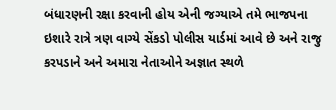બંધારણની રક્ષા કરવાની હોય એની જગ્યાએ તમે ભાજપના ઇશારે રાત્રે ત્રણ વાગ્યે સેંકડો પોલીસ યાર્ડમાં આવે છે અને રાજુ કરપડાને અને અમારા નેતાઓને અજ્ઞાત સ્થળે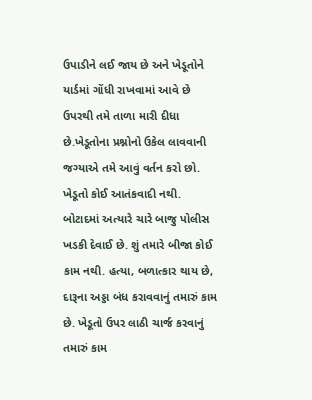ઉપાડીને લઈ જાય છે અને ખેડૂતોને યાર્ડમાં ગોંધી રાખવામાં આવે છે ઉપરથી તમે તાળા મારી દીધા છે.ખેડૂતોના પ્રશ્નોનો ઉકેલ લાવવાની જગ્યાએ તમે આવું વર્તન કરો છો. ખેડૂતો કોઈ આતંકવાદી નથી. બોટાદમાં અત્યારે ચારે બાજુ પોલીસ ખડકી દેવાઈ છે. શું તમારે બીજા કોઈ કામ નથી. હત્યા, બળાત્કાર થાય છે, દારૂના અડ્ડા બંધ કરાવવાનું તમારું કામ છે. ખેડૂતો ઉપર લાઠી ચાર્જ કરવાનું તમારું કામ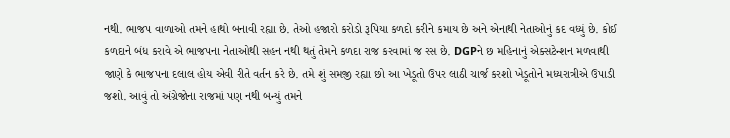નથી. ભાજપ વાળાઓ તમને હાથો બનાવી રહ્યા છે. તેઓ હજારો કરોડો રૂપિયા કળદો કરીને કમાય છે અને એનાથી નેતાઓનું કદ વધ્યું છે. કોઈ કળદાને બંધ કરાવે એ ભાજપના નેતાઓથી સહન નથી થતું તેમને કળદા રાજ કરવામાં જ રસ છે. DGPને છ મહિનાનું એક્સટેન્શન મળવાથી જાણે કે ભાજપના દલાલ હોય એવી રીતે વર્તન કરે છે. તમે શું સમજી રહ્યા છો આ ખેડૂતો ઉપર લાઠી ચાર્જ કરશો ખેડૂતોને મધ્યરાત્રીએ ઉપાડી જશો. આવું તો અંગ્રેજોના રાજમાં પણ નથી બન્યું તમને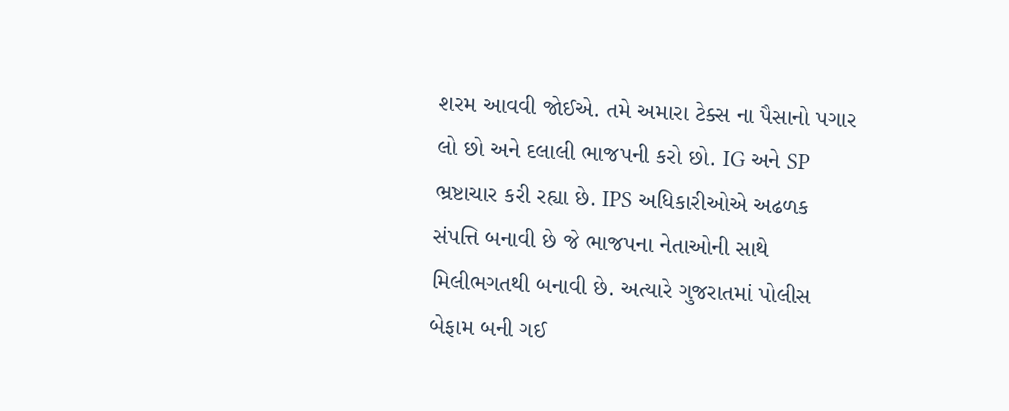શરમ આવવી જોઈએ. તમે અમારા ટેક્સ ના પૈસાનો પગાર લો છો અને દલાલી ભાજપની કરો છો. IG અને SP ભ્રષ્ટાચાર કરી રહ્યા છે. IPS અધિકારીઓએ અઢળક સંપત્તિ બનાવી છે જે ભાજપના નેતાઓની સાથે મિલીભગતથી બનાવી છે. અત્યારે ગુજરાતમાં પોલીસ બેફામ બની ગઈ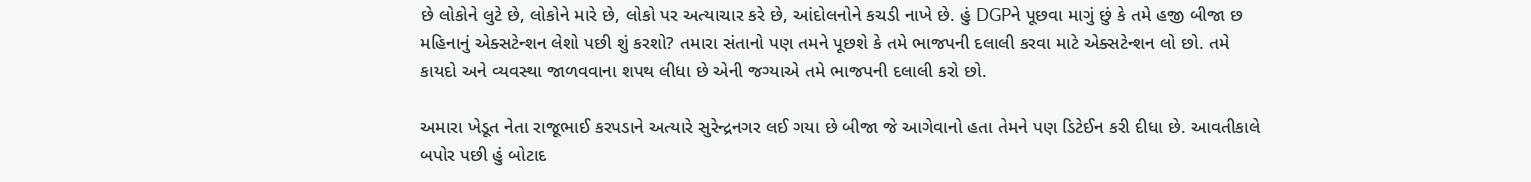છે લોકોને લુટે છે, લોકોને મારે છે, લોકો પર અત્યાચાર કરે છે, આંદોલનોને કચડી નાખે છે. હું DGPને પૂછવા માગું છું કે તમે હજી બીજા છ મહિનાનું એક્સટેન્શન લેશો પછી શું કરશો? તમારા સંતાનો પણ તમને પૂછશે કે તમે ભાજપની દલાલી કરવા માટે એક્સટેન્શન લો છો. તમે કાયદો અને વ્યવસ્થા જાળવવાના શપથ લીધા છે એની જગ્યાએ તમે ભાજપની દલાલી કરો છો.

અમારા ખેડૂત નેતા રાજૂભાઈ કરપડાને અત્યારે સુરેન્દ્રનગર લઈ ગયા છે બીજા જે આગેવાનો હતા તેમને પણ ડિટેઈન કરી દીધા છે. આવતીકાલે બપોર પછી હું બોટાદ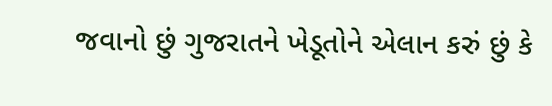જવાનો છું ગુજરાતને ખેડૂતોને એલાન કરું છું કે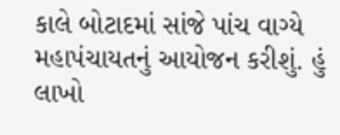કાલે બોટાદમાં સાંજે પાંચ વાગ્યે મહાપંચાયતનું આયોજન કરીશું. હું લાખો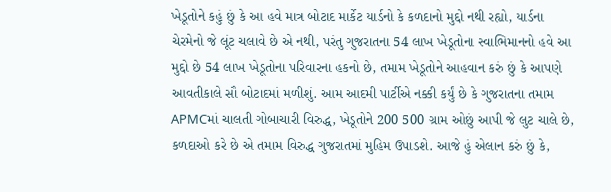ખેડૂતોને કહું છું કે આ હવે માત્ર બોટાદ માર્કેટ યાર્ડનો કે કળદાનો મુદ્દો નથી રહ્યો, યાર્ડના ચેરમેનો જે લૂંટ ચલાવે છે એ નથી, પરંતુ ગુજરાતના 54 લાખ ખેડૂતોના સ્વાભિમાનનો હવે આ મુદ્દો છે 54 લાખ ખેડૂતોના પરિવારના હકનો છે, તમામ ખેડૂતોને આહવાન કરું છું કે આપણે આવતીકાલે સૌ બોટાદમાં મળીશું. આમ આદમી પાર્ટીએ નક્કી કર્યું છે કે ગુજરાતના તમામ APMCમાં ચાલતી ગોબાચારી વિરુદ્ધ, ખેડૂતોને 200 500 ગ્રામ ઓછું આપી જે લુટ ચાલે છે, કળદાઓ કરે છે એ તમામ વિરુદ્ધ ગુજરાતમાં મુહિમ ઉપાડશે. આજે હું એલાન કરું છું કે,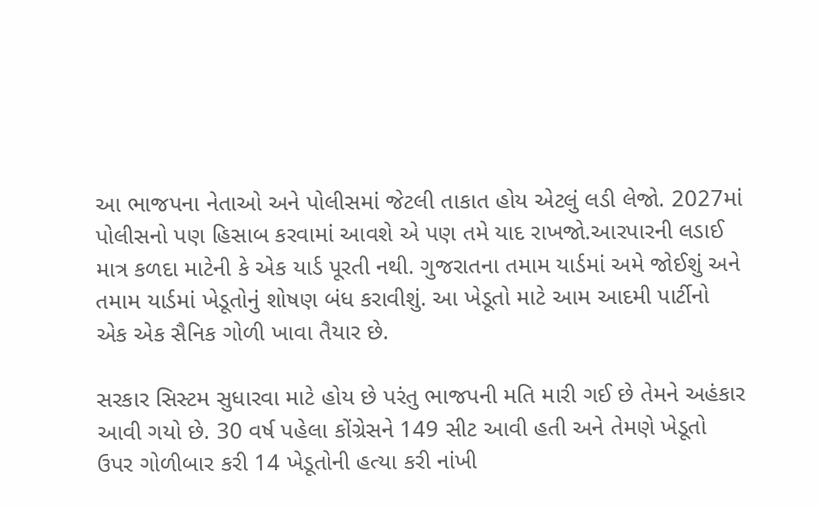આ ભાજપના નેતાઓ અને પોલીસમાં જેટલી તાકાત હોય એટલું લડી લેજો. 2027માં પોલીસનો પણ હિસાબ કરવામાં આવશે એ પણ તમે યાદ રાખજો.આરપારની લડાઈ માત્ર કળદા માટેની કે એક યાર્ડ પૂરતી નથી. ગુજરાતના તમામ યાર્ડમાં અમે જોઈશું અને તમામ યાર્ડમાં ખેડૂતોનું શોષણ બંધ કરાવીશું. આ ખેડૂતો માટે આમ આદમી પાર્ટીનો એક એક સૈનિક ગોળી ખાવા તૈયાર છે.

સરકાર સિસ્ટમ સુધારવા માટે હોય છે પરંતુ ભાજપની મતિ મારી ગઈ છે તેમને અહંકાર આવી ગયો છે. 30 વર્ષ પહેલા કોંગ્રેસને 149 સીટ આવી હતી અને તેમણે ખેડૂતો ઉપર ગોળીબાર કરી 14 ખેડૂતોની હત્યા કરી નાંખી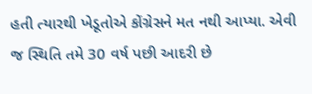હતી ત્યારથી ખેડૂતોએ કોંગ્રેસને મત નથી આપ્યા. એવી જ સ્થિતિ તમે 30 વર્ષ પછી આદરી છે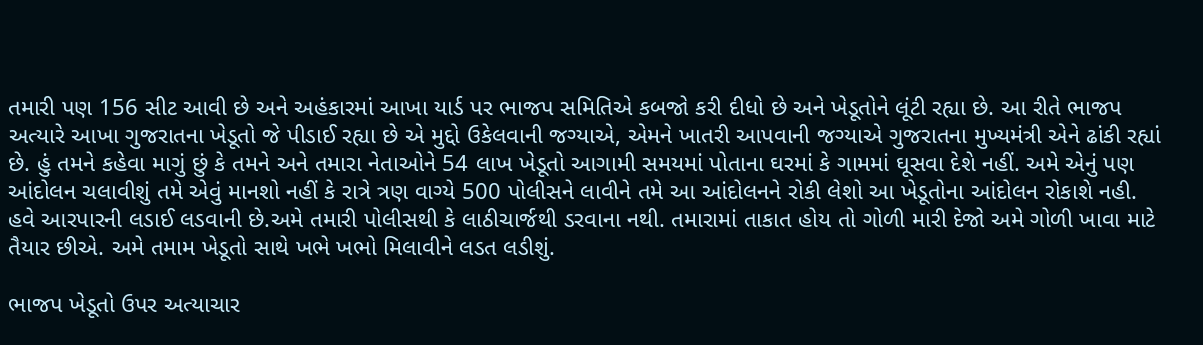તમારી પણ 156 સીટ આવી છે અને અહંકારમાં આખા યાર્ડ પર ભાજપ સમિતિએ કબજો કરી દીધો છે અને ખેડૂતોને લૂંટી રહ્યા છે. આ રીતે ભાજપ અત્યારે આખા ગુજરાતના ખેડૂતો જે પીડાઈ રહ્યા છે એ મુદ્દો ઉકેલવાની જગ્યાએ, એમને ખાતરી આપવાની જગ્યાએ ગુજરાતના મુખ્યમંત્રી એને ઢાંકી રહ્યાં છે. હું તમને કહેવા માગું છું કે તમને અને તમારા નેતાઓને 54 લાખ ખેડૂતો આગામી સમયમાં પોતાના ઘરમાં કે ગામમાં ઘૂસવા દેશે નહીં. અમે એનું પણ આંદોલન ચલાવીશું તમે એવું માનશો નહીં કે રાત્રે ત્રણ વાગ્યે 500 પોલીસને લાવીને તમે આ આંદોલનને રોકી લેશો આ ખેડૂતોના આંદોલન રોકાશે નહી. હવે આરપારની લડાઈ લડવાની છે.અમે તમારી પોલીસથી કે લાઠીચાર્જથી ડરવાના નથી. તમારામાં તાકાત હોય તો ગોળી મારી દેજો અમે ગોળી ખાવા માટે તૈયાર છીએ. અમે તમામ ખેડૂતો સાથે ખભે ખભો મિલાવીને લડત લડીશું.

ભાજપ ખેડૂતો ઉપર અત્યાચાર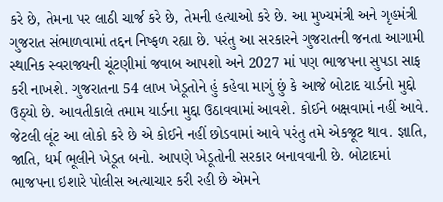કરે છે, તેમના પર લાઠી ચાર્જ કરે છે, તેમની હત્યાઓ કરે છે. આ મુખ્યમંત્રી અને ગૃહમંત્રી ગુજરાત સંભાળવામાં તદ્દન નિષ્ફળ રહ્યા છે. પરંતુ આ સરકારને ગુજરાતની જનતા આગામી સ્થાનિક સ્વરાજ્યની ચૂંટણીમાં જવાબ આપશો અને 2027 માં પણ ભાજપના સુપડા સાફ કરી નાખશે. ગુજરાતના 54 લાખ ખેડૂતોને હું કહેવા માગું છું કે આજે બોટાદ યાર્ડનો મુદ્દો ઉઠ્યો છે. આવતીકાલે તમામ યાર્ડના મુદ્દા ઉઠાવવામાં આવશે. કોઈને બક્ષવામાં નહીં આવે. જેટલી લૂંટ આ લોકો કરે છે એ કોઈને નહીં છોડવામાં આવે પરંતુ તમે એકજૂટ થાવ. જ્ઞાતિ, જાતિ, ધર્મ ભૂલીને ખેડૂત બનો. આપણે ખેડૂતોની સરકાર બનાવવાની છે. બોટાદમાં ભાજપના ઇશારે પોલીસ અત્યાચાર કરી રહી છે એમને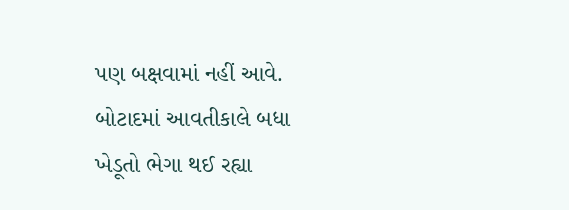પણ બક્ષવામાં નહીં આવે. બોટાદમાં આવતીકાલે બધા ખેડૂતો ભેગા થઈ રહ્યા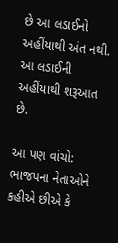છે આ લડાઈનો અહીંયાથી અંત નથી. આ લડાઈની અહીંયાથી શરૂઆત છે.

આ પણ વાંચો: ભાજપના નેતાઓને કહીએ છીએ કે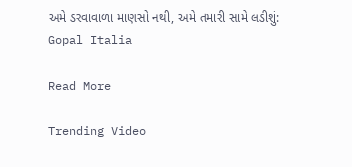અમે ડરવાવાળા માણસો નથી, અમે તમારી સામે લડીશું: Gopal Italia

Read More

Trending Video